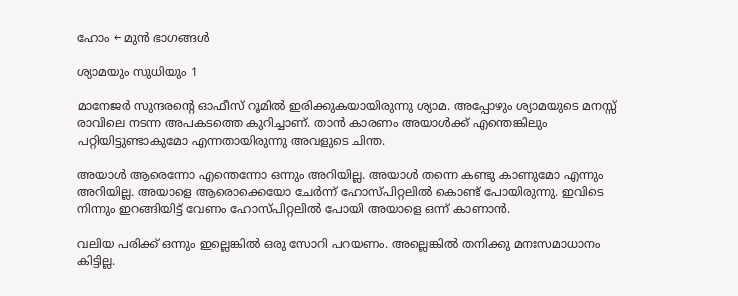ഹോം ← മുൻ ഭാഗങ്ങൾ

ശ്യാമയും സുധിയും 1

മാനേജർ സുന്ദരന്റെ ഓഫീസ് റൂമിൽ ഇരിക്കുകയായിരുന്നു ശ്യാമ. അപ്പോഴും ശ്യാമയുടെ മനസ്സ് രാവിലെ നടന്ന അപകടത്തെ കുറിച്ചാണ്. താൻ കാരണം അയാൾക്ക് എന്തെങ്കിലും പറ്റിയിട്ടുണ്ടാകുമോ എന്നതായിരുന്നു അവളുടെ ചിന്ത.

അയാൾ ആരെന്നോ എന്തെന്നോ ഒന്നും അറിയില്ല. അയാൾ തന്നെ കണ്ടു കാണുമോ എന്നും അറിയില്ല. അയാളെ ആരൊക്കെയോ ചേർന്ന് ഹോസ്പിറ്റലിൽ കൊണ്ട് പോയിരുന്നു. ഇവിടെ നിന്നും ഇറങ്ങിയിട്ട് വേണം ഹോസ്പിറ്റലിൽ പോയി അയാളെ ഒന്ന് കാണാൻ.

വലിയ പരിക്ക് ഒന്നും ഇല്ലെങ്കിൽ ഒരു സോറി പറയണം. അല്ലെങ്കിൽ തനിക്കു മനഃസമാധാനം കിട്ടില്ല.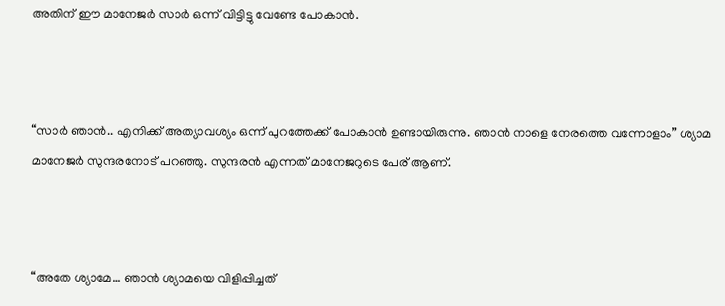അതിന് ഈ മാനേജർ സാർ ഒന്ന് വിട്ടിട്ടു വേണ്ടേ പോകാൻ.



“സാർ ഞാൻ.. എനിക്ക് അത്യാവശ്യം ഒന്ന് പുറത്തേക്ക് പോകാൻ ഉണ്ടായിരുന്നു. ഞാൻ നാളെ നേരത്തെ വന്നോളാം” ശ്യാമ മാനേജർ സുന്ദരനോട് പറഞ്ഞു. സുന്ദരൻ എന്നത് മാനേജറുടെ പേര് ആണ്.



“അതേ ശ്യാമേ… ഞാൻ ശ്യാമയെ വിളിപ്പിച്ചത്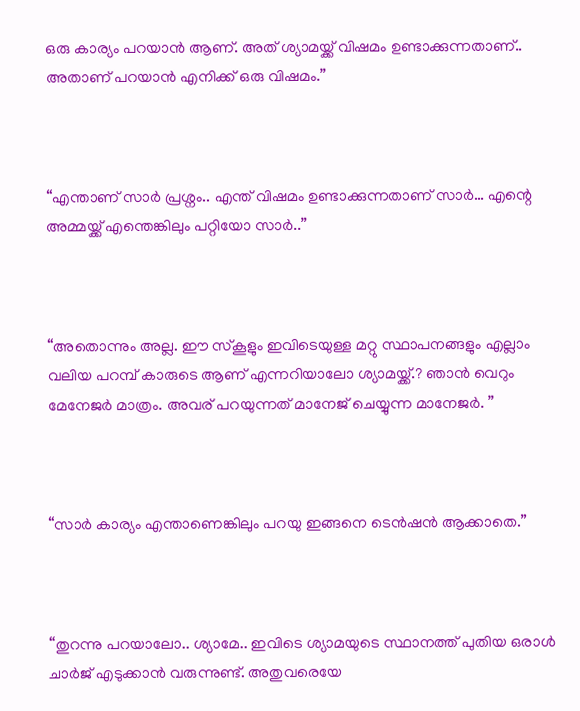ഒരു കാര്യം പറയാൻ ആണ്. അത് ശ്യാമയ്ക്ക് വിഷമം ഉണ്ടാക്കുന്നതാണ്.. അതാണ് പറയാൻ എനിക്ക് ഒരു വിഷമം.”



“എന്താണ് സാർ പ്രശ്നം.. എന്ത് വിഷമം ഉണ്ടാക്കുന്നതാണ് സാർ… എന്റെ അമ്മയ്ക്ക് എന്തെങ്കിലും പറ്റിയോ സാർ..”



“അതൊന്നും അല്ല. ഈ സ്കൂളും ഇവിടെയുള്ള മറ്റു സ്ഥാപനങ്ങളും എല്ലാം വലിയ പറമ്പ് കാരുടെ ആണ് എന്നറിയാലോ ശ്യാമയ്ക്ക്.? ഞാൻ വെറും മേനേജർ മാത്രം. അവര് പറയുന്നത് മാനേജ് ചെയ്യുന്ന മാനേജർ. ”



“സാർ കാര്യം എന്താണെങ്കിലും പറയു ഇങ്ങനെ ടെൻഷൻ ആക്കാതെ.”



“തുറന്നു പറയാലോ.. ശ്യാമേ.. ഇവിടെ ശ്യാമയുടെ സ്ഥാനത്ത് പുതിയ ഒരാൾ ചാർജ് എടുക്കാൻ വരുന്നുണ്ട്. അതുവരെയേ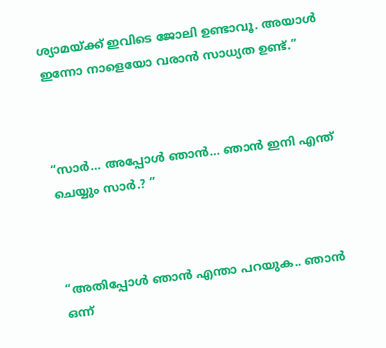ശ്യാമയ്ക്ക് ഇവിടെ ജോലി ഉണ്ടാവൂ. അയാൾ ഇന്നോ നാളെയോ വരാൻ സാധ്യത ഉണ്ട്.”



“സാർ… അപ്പോൾ ഞാൻ… ഞാൻ ഇനി എന്ത് ചെയ്യും സാർ.? ”



“അതിപ്പോൾ ഞാൻ എന്താ പറയുക.. ഞാൻ ഒന്ന്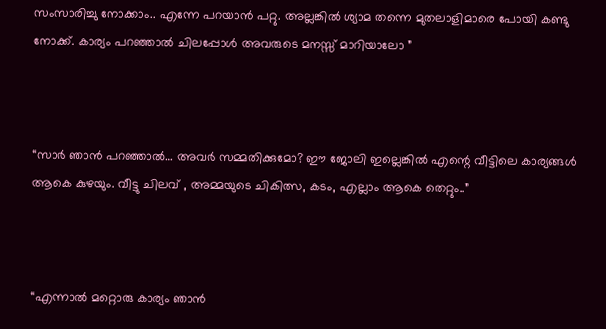സംസാരിച്ചു നോക്കാം.. എന്നേ പറയാൻ പറ്റു. അല്ലങ്കിൽ ശ്യാമ തന്നെ മുതലാളിമാരെ പോയി കണ്ടു നോക്ക്. കാര്യം പറഞ്ഞാൽ ചിലപ്പോൾ അവരുടെ മനസ്സ് മാറിയാലോ ”



“സാർ ഞാൻ പറഞ്ഞാൽ… അവർ സമ്മതിക്കുമോ? ഈ ജോലി ഇല്ലെങ്കിൽ എന്റെ വീട്ടിലെ കാര്യങ്ങൾ ആകെ കുഴയും. വീട്ടു ചിലവ് , അമ്മയുടെ ചികിത്സ, കടം, എല്ലാം ആകെ തെറ്റും..”



“എന്നാൽ മറ്റൊരു കാര്യം ഞാൻ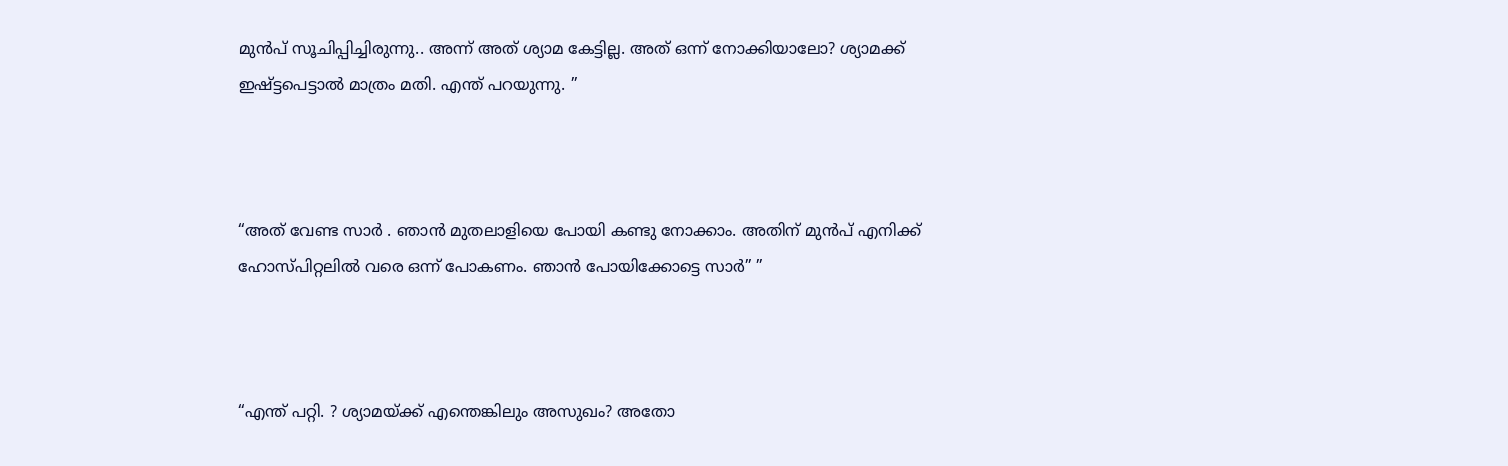മുൻപ് സൂചിപ്പിച്ചിരുന്നു.. അന്ന് അത് ശ്യാമ കേട്ടില്ല. അത് ഒന്ന് നോക്കിയാലോ? ശ്യാമക്ക് ഇഷ്ട്ടപെട്ടാൽ മാത്രം മതി. എന്ത് പറയുന്നു. ”



“അത് വേണ്ട സാർ . ഞാൻ മുതലാളിയെ പോയി കണ്ടു നോക്കാം. അതിന് മുൻപ് എനിക്ക് ഹോസ്പിറ്റലിൽ വരെ ഒന്ന് പോകണം. ഞാൻ പോയിക്കോട്ടെ സാർ” ”



“എന്ത് പറ്റി. ? ശ്യാമയ്ക്ക് എന്തെങ്കിലും അസുഖം? അതോ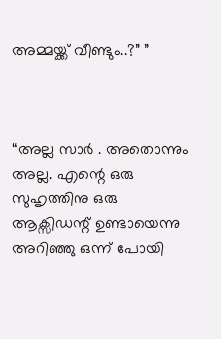അമ്മയ്ക്ക് വീണ്ടും..?” ”



“അല്ല സാർ . അതൊന്നും അല്ല. എന്റെ ഒരു സുഹൃത്തിനു ഒരു ആക്സിഡന്റ് ഉണ്ടായെന്നു അറിഞ്ഞു ഒന്ന് പോയി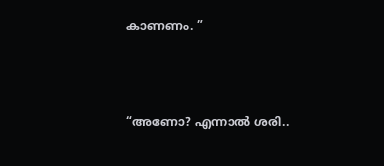കാണണം. ”



“അണോ? എന്നാൽ ശരി..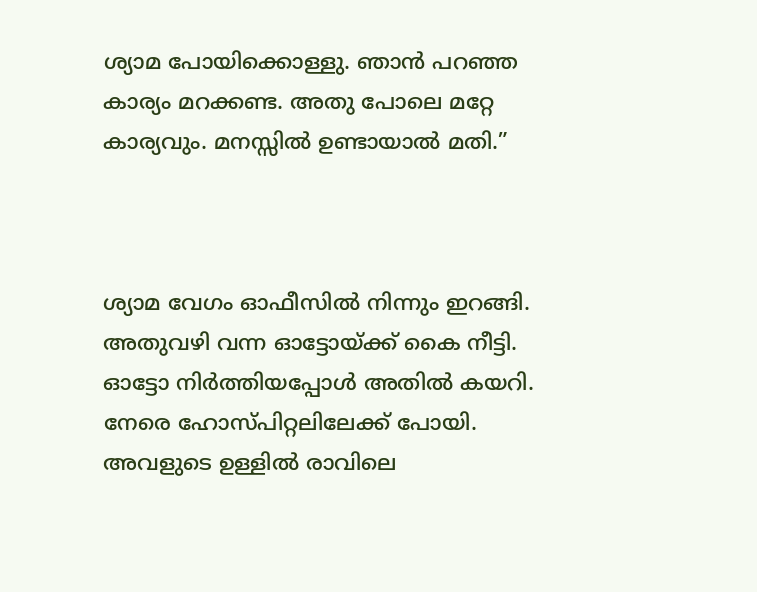ശ്യാമ പോയിക്കൊള്ളു. ഞാൻ പറഞ്ഞ കാര്യം മറക്കണ്ട. അതു പോലെ മറ്റേ കാര്യവും. മനസ്സിൽ ഉണ്ടായാൽ മതി.”



ശ്യാമ വേഗം ഓഫീസിൽ നിന്നും ഇറങ്ങി. അതുവഴി വന്ന ഓട്ടോയ്ക്ക് കൈ നീട്ടി. ഓട്ടോ നിർത്തിയപ്പോൾ അതിൽ കയറി. നേരെ ഹോസ്പിറ്റലിലേക്ക് പോയി. അവളുടെ ഉള്ളിൽ രാവിലെ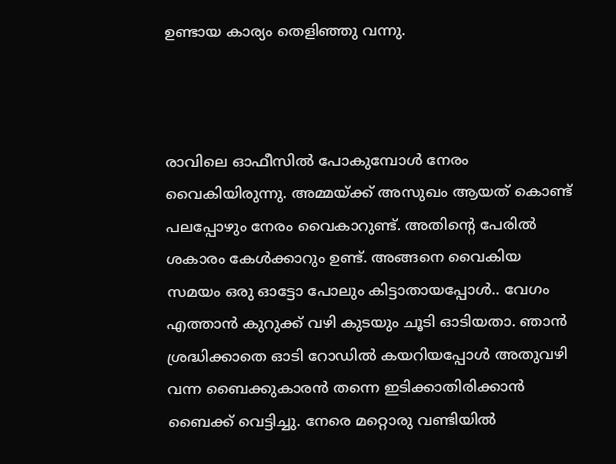ഉണ്ടായ കാര്യം തെളിഞ്ഞു വന്നു.



രാവിലെ ഓഫീസിൽ പോകുമ്പോൾ നേരം വൈകിയിരുന്നു. അമ്മയ്ക്ക് അസുഖം ആയത് കൊണ്ട് പലപ്പോഴും നേരം വൈകാറുണ്ട്. അതിന്റെ പേരിൽ ശകാരം കേൾക്കാറും ഉണ്ട്. അങ്ങനെ വൈകിയ സമയം ഒരു ഓട്ടോ പോലും കിട്ടാതായപ്പോൾ.. വേഗം എത്താൻ കുറുക്ക് വഴി കുടയും ചൂടി ഓടിയതാ. ഞാൻ ശ്രദ്ധിക്കാതെ ഓടി റോഡിൽ കയറിയപ്പോൾ അതുവഴി വന്ന ബൈക്കുകാരൻ തന്നെ ഇടിക്കാതിരിക്കാൻ ബൈക്ക് വെട്ടിച്ചു. നേരെ മറ്റൊരു വണ്ടിയിൽ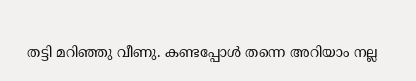തട്ടി മറിഞ്ഞു വീണു. കണ്ടപ്പോൾ തന്നെ അറിയാം നല്ല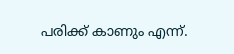പരിക്ക് കാണും എന്ന്.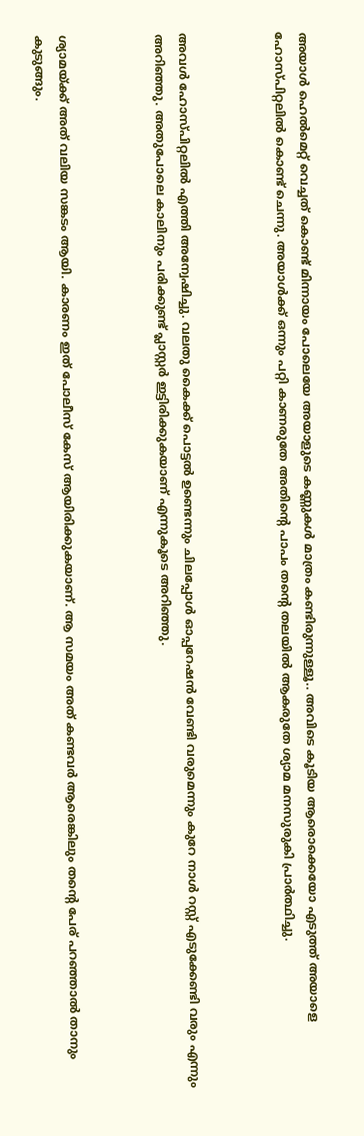അയാൾ ഹെൽമെറ്റ്‌ വെച്ചത് കൊണ്ട് മിന്നായം പോലെയേ അയാളുടെ കണ്ണുകൾ മാത്രം കണ്ടിരുന്നുള്ളൂ.. അവിടെ കൂടിയ ആരൊക്കെയോ എടുത്ത് അയാളെ ഹോസ്പിറ്റലിൽ കൊണ്ട് ചെന്നു. അയാൾക്ക് ഒന്നും പറ്റി കാണരുതേ അതിന്റെ പാപം തന്റെ തലയിൽ ആകരുതേ ശ്യാമ മനസുരുകി പ്രാർത്ഥിച്ചു.



അവൾ ഹോസ്പിറ്റലിൽ എത്തി അന്വേഷിച്ചു. വലതു കൈക്ക് പൊട്ടൽ ഉണ്ടെന്നും ചിലപ്പോൾ ഓപ്പറേഷൻ വേണ്ടി വരുമെന്നും കുറേ നാൾ റസ്റ്റ്‌ എടുക്കേണ്ടി വരും എന്നും അറിഞ്ഞു. അതുപോലെ കാലിനും പരിക്കുണ്ട് പ്ലാസ്റ്റർ ഇട്ടിരിക്കുകയാണ് എന്നുകൂടെ അറിഞ്ഞു.



ശ്യാമയ്ക്ക് അത് വലിയ സങ്കടം ആയി. കാരണം ഇത് പോലീസ് കേസ് ആയിരിക്കുകയാണ്. ആ സമയം അത് കണ്ടവർ ആരെങ്കിലും തന്റെ പേര് പറഞ്ഞാൽ താനും കുടുങ്ങും.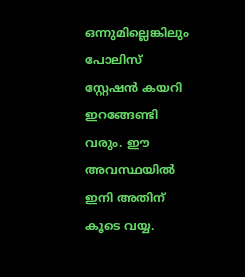ഒന്നുമില്ലെങ്കിലും പോലിസ് സ്റ്റേഷൻ കയറി ഇറങ്ങേണ്ടി വരും. ഈ അവസ്ഥയിൽ ഇനി അതിന് കൂടെ വയ്യ.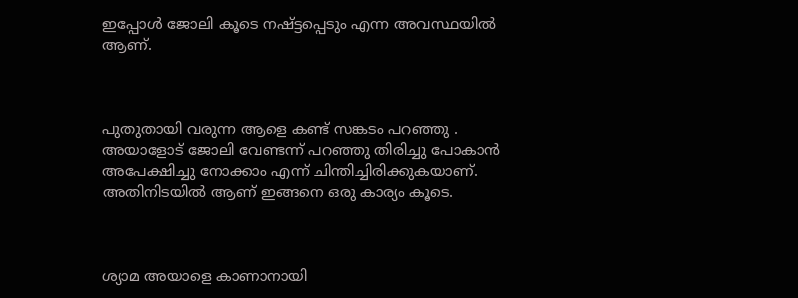ഇപ്പോൾ ജോലി കൂടെ നഷ്ട്ടപ്പെടും എന്ന അവസ്ഥയിൽ ആണ്.



പുതുതായി വരുന്ന ആളെ കണ്ട് സങ്കടം പറഞ്ഞു . അയാളോട് ജോലി വേണ്ടന്ന് പറഞ്ഞു തിരിച്ചു പോകാൻ അപേക്ഷിച്ചു നോക്കാം എന്ന് ചിന്തിച്ചിരിക്കുകയാണ്. അതിനിടയിൽ ആണ് ഇങ്ങനെ ഒരു കാര്യം കൂടെ.



ശ്യാമ അയാളെ കാണാനായി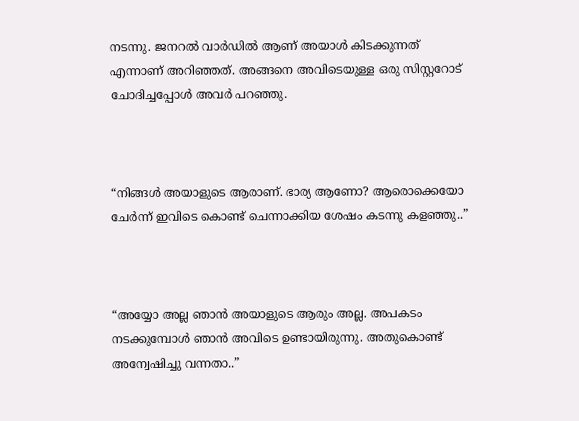നടന്നു. ജനറൽ വാർഡിൽ ആണ് അയാൾ കിടക്കുന്നത് എന്നാണ് അറിഞ്ഞത്. അങ്ങനെ അവിടെയുള്ള ഒരു സിസ്റ്ററോട് ചോദിച്ചപ്പോൾ അവർ പറഞ്ഞു.



“നിങ്ങൾ അയാളുടെ ആരാണ്. ഭാര്യ ആണോ? ആരൊക്കെയോ ചേർന്ന് ഇവിടെ കൊണ്ട് ചെന്നാക്കിയ ശേഷം കടന്നു കളഞ്ഞു..”



“അയ്യോ അല്ല ഞാൻ അയാളുടെ ആരും അല്ല. അപകടം നടക്കുമ്പോൾ ഞാൻ അവിടെ ഉണ്ടായിരുന്നു. അതുകൊണ്ട് അന്വേഷിച്ചു വന്നതാ..”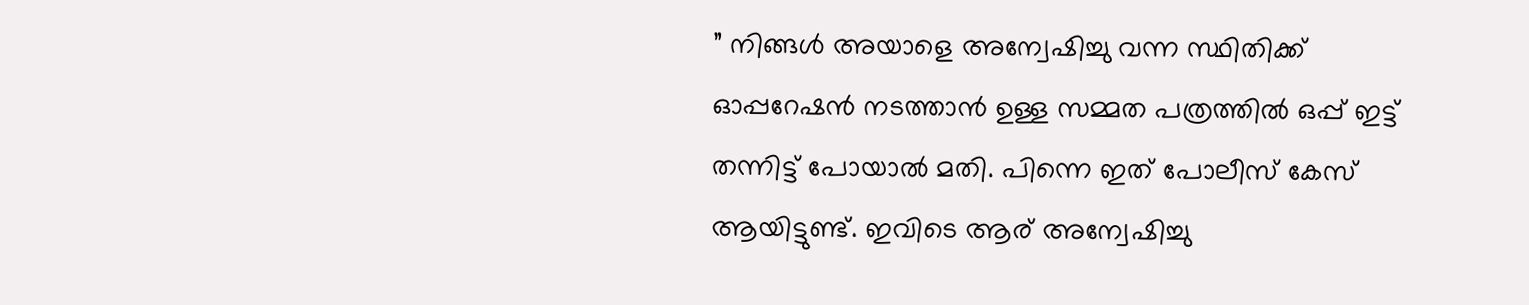” നിങ്ങൾ അയാളെ അന്വേഷിച്ചു വന്ന സ്ഥിതിക്ക് ഓപ്പറേഷൻ നടത്താൻ ഉള്ള സമ്മത പത്രത്തിൽ ഒപ്പ് ഇട്ട് തന്നിട്ട് പോയാൽ മതി. പിന്നെ ഇത് പോലീസ് കേസ് ആയിട്ടുണ്ട്. ഇവിടെ ആര് അന്വേഷിച്ചു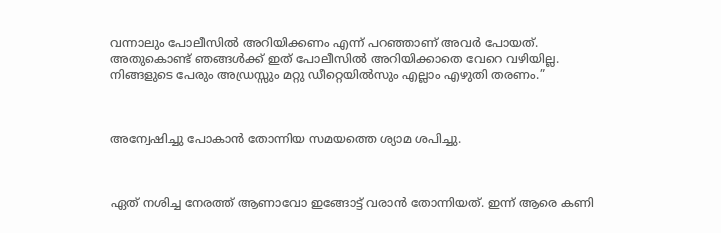വന്നാലും പോലീസിൽ അറിയിക്കണം എന്ന് പറഞ്ഞാണ് അവർ പോയത്. അതുകൊണ്ട് ഞങ്ങൾക്ക് ഇത് പോലീസിൽ അറിയിക്കാതെ വേറെ വഴിയില്ല. നിങ്ങളുടെ പേരും അഡ്രസ്സും മറ്റു ഡീറ്റെയിൽസും എല്ലാം എഴുതി തരണം.”



അന്വേഷിച്ചു പോകാൻ തോന്നിയ സമയത്തെ ശ്യാമ ശപിച്ചു.



ഏത് നശിച്ച നേരത്ത് ആണാവോ ഇങ്ങോട്ട് വരാൻ തോന്നിയത്. ഇന്ന് ആരെ കണി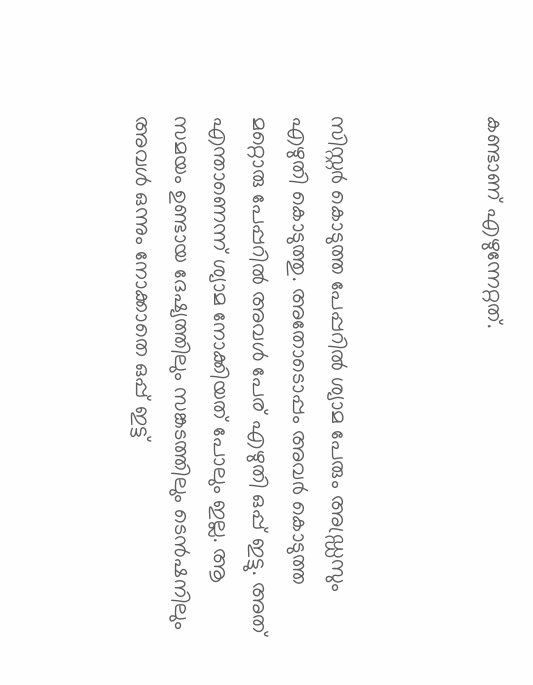കണ്ടാണ് എഴുന്നേറ്റത്.



സിസ്റ്റർ കൊടുത്ത പേപ്പറിൽ ശ്യാമ പേരും അഡ്ഡ്രസും എഴുതി കൊടുത്തു. അതോടൊപ്പം അവർ കൊടുത്ത മറ്റൊരു പേപ്പറിൽ അവൾ പേര് എഴുതി ഒപ്പ് ഇട്ടു. അത് എന്താണെന്ന് ശ്യാമ നോക്കിയത് പോലും ഇല്ല. ആ സമയം ഉണ്ടായ ദേഷ്യത്തിലും സങ്കടത്തിലും ടെൻഷനിലും അവൾ ഒന്നും നോക്കാതെ ഒപ്പ് ഇട്ട്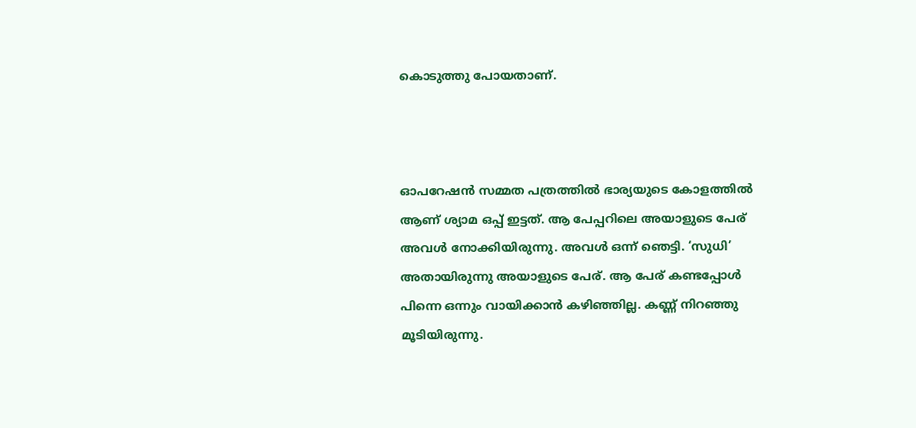കൊടുത്തു പോയതാണ്.



ഓപറേഷൻ സമ്മത പത്രത്തിൽ ഭാര്യയുടെ കോളത്തിൽ ആണ് ശ്യാമ ഒപ്പ് ഇട്ടത്. ആ പേപ്പറിലെ അയാളുടെ പേര് അവൾ നോക്കിയിരുന്നു. അവൾ ഒന്ന് ഞെട്ടി. ‘സുധി’ അതായിരുന്നു അയാളുടെ പേര്. ആ പേര് കണ്ടപ്പോൾ പിന്നെ ഒന്നും വായിക്കാൻ കഴിഞ്ഞില്ല. കണ്ണ് നിറഞ്ഞു മൂടിയിരുന്നു.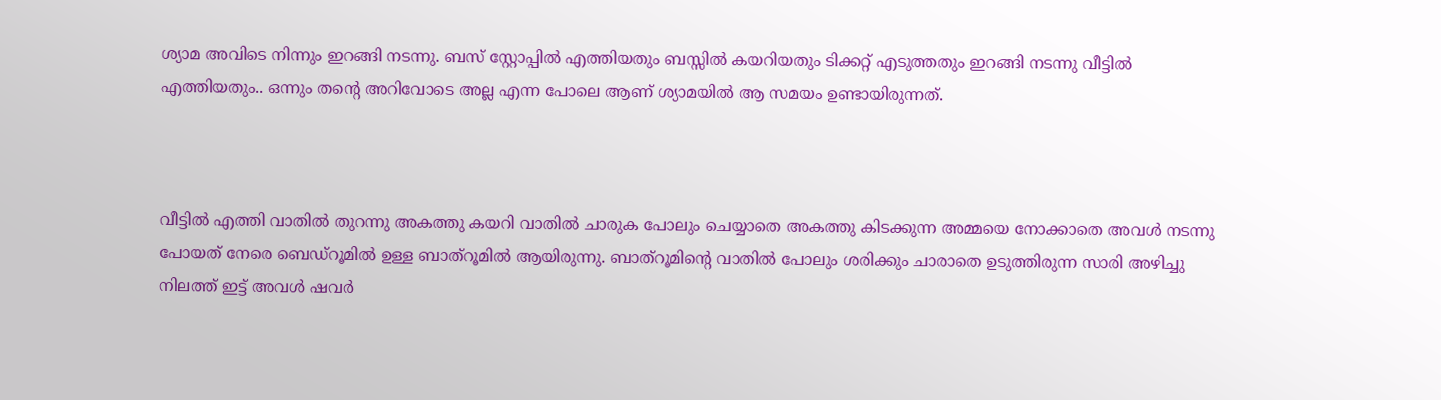ശ്യാമ അവിടെ നിന്നും ഇറങ്ങി നടന്നു. ബസ് സ്റ്റോപ്പിൽ എത്തിയതും ബസ്സിൽ കയറിയതും ടിക്കറ്റ് എടുത്തതും ഇറങ്ങി നടന്നു വീട്ടിൽ എത്തിയതും.. ഒന്നും തന്റെ അറിവോടെ അല്ല എന്ന പോലെ ആണ് ശ്യാമയിൽ ആ സമയം ഉണ്ടായിരുന്നത്.



വീട്ടിൽ എത്തി വാതിൽ തുറന്നു അകത്തു കയറി വാതിൽ ചാരുക പോലും ചെയ്യാതെ അകത്തു കിടക്കുന്ന അമ്മയെ നോക്കാതെ അവൾ നടന്നു പോയത് നേരെ ബെഡ്‌റൂമിൽ ഉള്ള ബാത്‌റൂമിൽ ആയിരുന്നു. ബാത്‌റൂമിന്റെ വാതിൽ പോലും ശരിക്കും ചാരാതെ ഉടുത്തിരുന്ന സാരി അഴിച്ചു നിലത്ത് ഇട്ട് അവൾ ഷവർ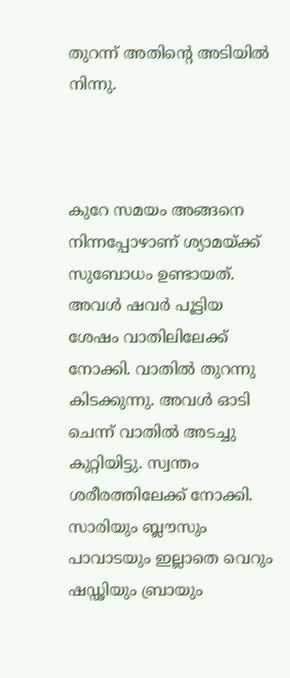തുറന്ന് അതിന്റെ അടിയിൽ നിന്നു.



കുറേ സമയം അങ്ങനെ നിന്നപ്പോഴാണ് ശ്യാമയ്ക്ക് സുബോധം ഉണ്ടായത്. അവൾ ഷവർ പൂട്ടിയ ശേഷം വാതിലിലേക്ക് നോക്കി. വാതിൽ തുറന്നു കിടക്കുന്നു. അവൾ ഓടി ചെന്ന് വാതിൽ അടച്ചു കുറ്റിയിട്ടു. സ്വന്തം ശരീരത്തിലേക്ക് നോക്കി. സാരിയും ബ്ലൗസും പാവാടയും ഇല്ലാതെ വെറും ഷഡ്ഢിയും ബ്രായും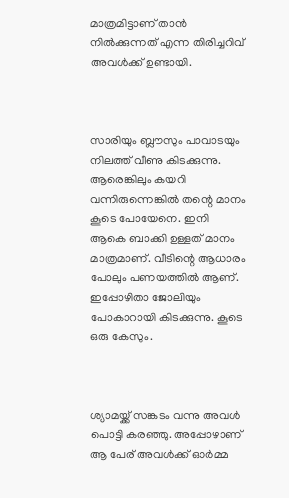മാത്രമിട്ടാണ് താൻ നിൽക്കുന്നത് എന്ന തിരിച്ചറിവ് അവൾക്ക് ഉണ്ടായി.



സാരിയും ബ്ലൗസും പാവാടയും നിലത്ത് വീണു കിടക്കുന്നു. ആരെങ്കിലും കയറി വന്നിരുന്നെങ്കിൽ തന്റെ മാനം കൂടെ പോയേനെ. ഇനി ആകെ ബാക്കി ഉള്ളത് മാനം മാത്രമാണ്. വീടിന്റെ ആധാരം പോലും പണയത്തിൽ ആണ്. ഇപ്പോഴിതാ ജോലിയും പോകാറായി കിടക്കുന്നു. കൂടെ ഒരു കേസും.



ശ്യാമയ്ക്ക് സങ്കടം വന്നു അവൾ പൊട്ടി കരഞ്ഞു. അപ്പോഴാണ് ആ പേര് അവൾക്ക് ഓർമ്മ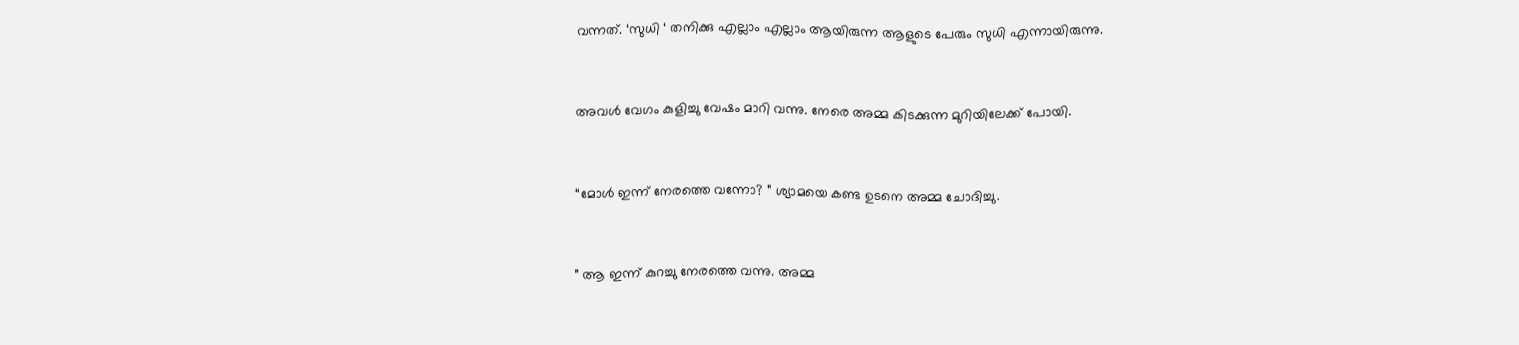വന്നത്. ‘സുധി ‘ തനിക്കു എല്ലാം എല്ലാം ആയിരുന്ന ആളുടെ പേരും സുധി എന്നായിരുന്നു.



അവൾ വേഗം കുളിച്ചു വേഷം മാറി വന്നു. നേരെ അമ്മ കിടക്കുന്ന മുറിയിലേക്ക് പോയി.



“മോൾ ഇന്ന് നേരത്തെ വന്നോ? ” ശ്യാമയെ കണ്ട ഉടനെ അമ്മ ചോദിച്ചു.



” ആ ഇന്ന് കുറച്ചു നേരത്തെ വന്നു. അമ്മ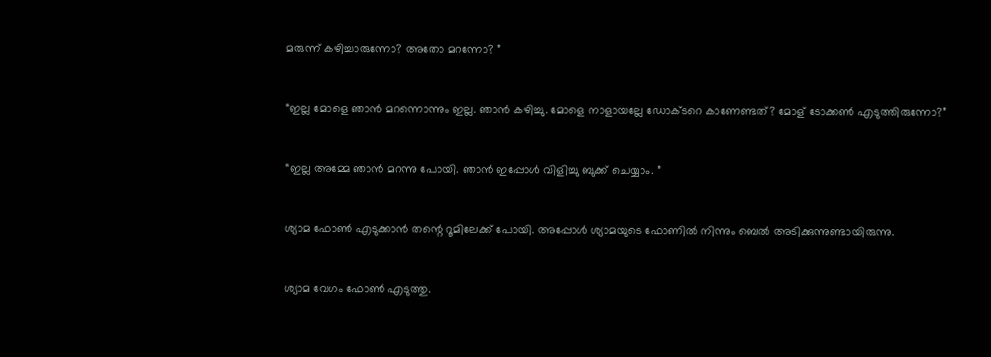മരുന്ന് കഴിച്ചാരുന്നോ? അതോ മറന്നോ? ”



“ഇല്ല മോളെ ഞാൻ മറന്നൊന്നും ഇല്ല. ഞാൻ കഴിച്ചു. മോളെ നാളായല്ലേ ഡോക്ടറെ കാണേണ്ടത്? മോള് ടോക്കൺ എടുത്തിരുന്നോ?”



“ഇല്ല അമ്മേ ഞാൻ മറന്നു പോയി. ഞാൻ ഇപ്പോൾ വിളിച്ചു ബുക്ക്‌ ചെയ്യാം. ”



ശ്യാമ ഫോൺ എടുക്കാൻ തന്റെ റൂമിലേക്ക് പോയി. അപ്പോൾ ശ്യാമയുടെ ഫോണിൽ നിന്നും ബെൽ അടിക്കുന്നുണ്ടായിരുന്നു.



ശ്യാമ വേഗം ഫോൺ എടുത്തു.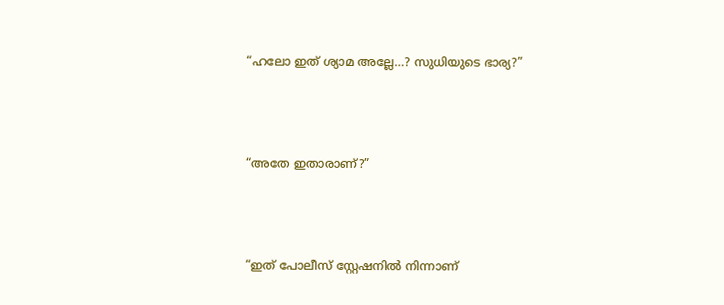“ഹലോ ഇത് ശ്യാമ അല്ലേ…? സുധിയുടെ ഭാര്യ?”



“അതേ ഇതാരാണ്?”



“ഇത് പോലീസ് സ്റ്റേഷനിൽ നിന്നാണ്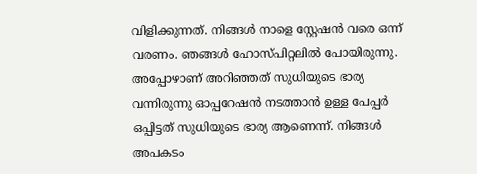വിളിക്കുന്നത്. നിങ്ങൾ നാളെ സ്റ്റേഷൻ വരെ ഒന്ന് വരണം. ഞങ്ങൾ ഹോസ്പിറ്റലിൽ പോയിരുന്നു. അപ്പോഴാണ് അറിഞ്ഞത് സുധിയുടെ ഭാര്യ വന്നിരുന്നു ഓപ്പറേഷൻ നടത്താൻ ഉള്ള പേപ്പർ ഒപ്പിട്ടത് സുധിയുടെ ഭാര്യ ആണെന്ന്. നിങ്ങൾ അപകടം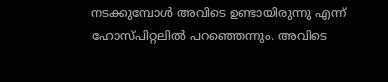നടക്കുമ്പോൾ അവിടെ ഉണ്ടായിരുന്നു എന്ന് ഹോസ്പിറ്റലിൽ പറഞ്ഞെന്നും. അവിടെ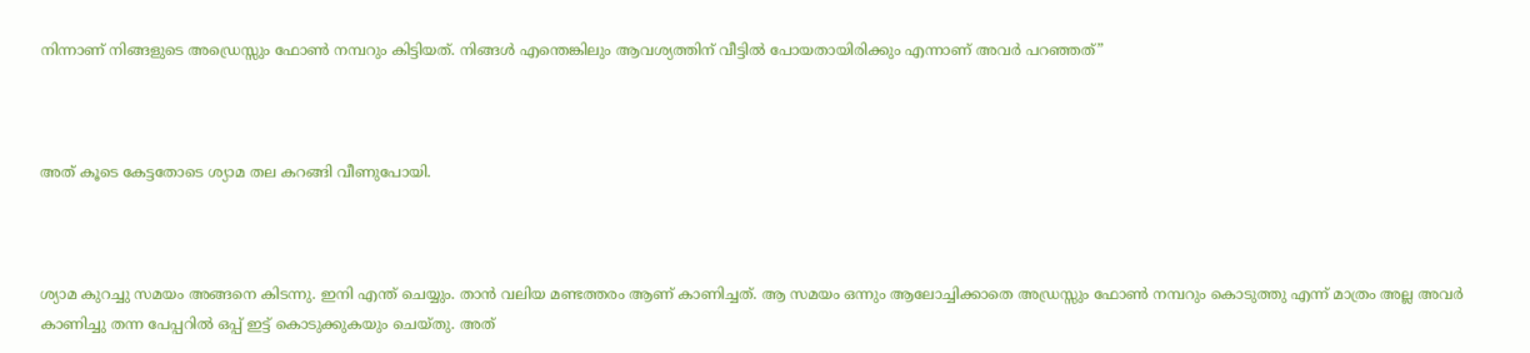നിന്നാണ് നിങ്ങളുടെ അഡ്രെസ്സും ഫോൺ നമ്പറും കിട്ടിയത്. നിങ്ങൾ എന്തെങ്കിലും ആവശ്യത്തിന് വീട്ടിൽ പോയതായിരിക്കും എന്നാണ് അവർ പറഞ്ഞത്”



അത് കൂടെ കേട്ടതോടെ ശ്യാമ തല കറങ്ങി വീണുപോയി.



ശ്യാമ കുറച്ചു സമയം അങ്ങനെ കിടന്നു. ഇനി എന്ത് ചെയ്യും. താൻ വലിയ മണ്ടത്തരം ആണ് കാണിച്ചത്. ആ സമയം ഒന്നും ആലോച്ചിക്കാതെ അഡ്രസ്സും ഫോൺ നമ്പറും കൊടുത്തു എന്ന് മാത്രം അല്ല അവർ കാണിച്ചു തന്ന പേപ്പറിൽ ഒപ്പ് ഇട്ട് കൊടുക്കുകയും ചെയ്തു. അത്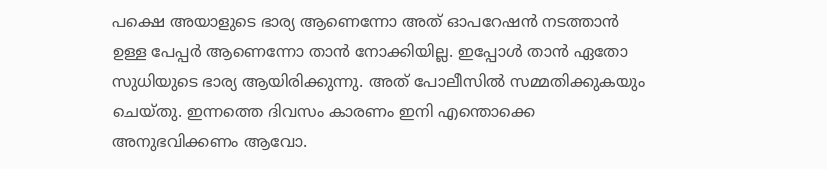പക്ഷെ അയാളുടെ ഭാര്യ ആണെന്നോ അത് ഓപറേഷൻ നടത്താൻ ഉള്ള പേപ്പർ ആണെന്നോ താൻ നോക്കിയില്ല. ഇപ്പോൾ താൻ ഏതോ സുധിയുടെ ഭാര്യ ആയിരിക്കുന്നു. അത് പോലീസിൽ സമ്മതിക്കുകയും ചെയ്തു. ഇന്നത്തെ ദിവസം കാരണം ഇനി എന്തൊക്കെ അനുഭവിക്കണം ആവോ.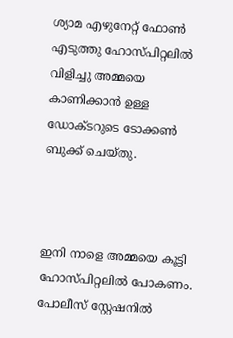ശ്യാമ എഴുനേറ്റ് ഫോൺ എടുത്തു ഹോസ്പിറ്റലിൽ വിളിച്ചു അമ്മയെ കാണിക്കാൻ ഉള്ള ഡോക്ടറുടെ ടോക്കൺ ബുക്ക്‌ ചെയ്തു.



ഇനി നാളെ അമ്മയെ കൂട്ടി ഹോസ്പിറ്റലിൽ പോകണം. പോലീസ് സ്റ്റേഷനിൽ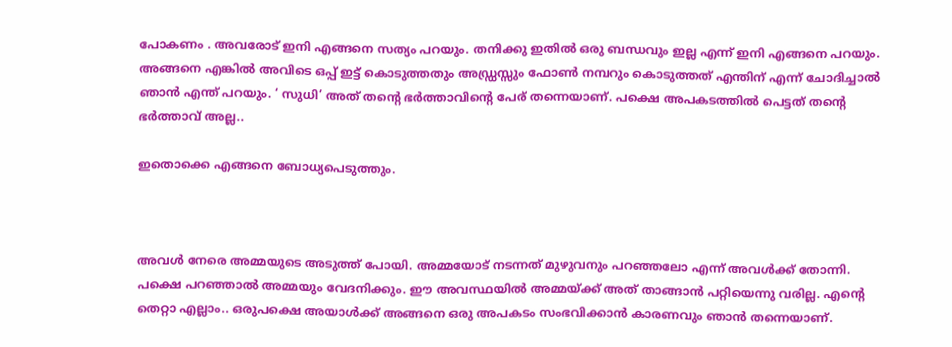പോകണം . അവരോട് ഇനി എങ്ങനെ സത്യം പറയും. തനിക്കു ഇതിൽ ഒരു ബന്ധവും ഇല്ല എന്ന് ഇനി എങ്ങനെ പറയും. അങ്ങനെ എങ്കിൽ അവിടെ ഒപ്പ് ഇട്ട് കൊടുത്തതും അഡ്ഡ്രസ്സും ഫോൺ നമ്പറും കൊടുത്തത് എന്തിന് എന്ന് ചോദിച്ചാൽ ഞാൻ എന്ത് പറയും. ‘ സുധി’ അത് തന്റെ ഭർത്താവിന്റെ പേര് തന്നെയാണ്. പക്ഷെ അപകടത്തിൽ പെട്ടത് തന്റെ ഭർത്താവ് അല്ല..

ഇതൊക്കെ എങ്ങനെ ബോധ്യപെടുത്തും.



അവൾ നേരെ അമ്മയുടെ അടുത്ത് പോയി. അമ്മയോട് നടന്നത് മുഴുവനും പറഞ്ഞലോ എന്ന് അവൾക്ക് തോന്നി. പക്ഷെ പറഞ്ഞാൽ അമ്മയും വേദനിക്കും. ഈ അവസ്ഥയിൽ അമ്മയ്ക്ക് അത് താങ്ങാൻ പറ്റിയെന്നു വരില്ല. എന്റെ തെറ്റാ എല്ലാം.. ഒരുപക്ഷെ അയാൾക്ക് അങ്ങനെ ഒരു അപകടം സംഭവിക്കാൻ കാരണവും ഞാൻ തന്നെയാണ്.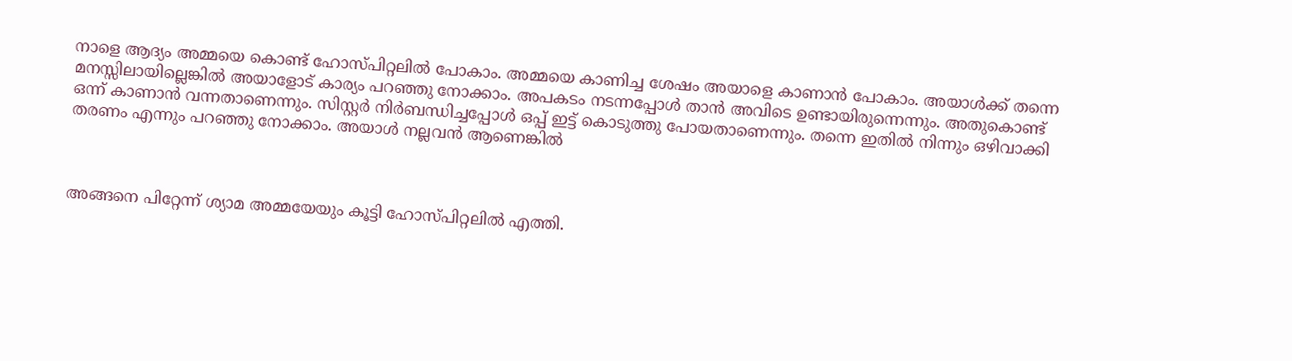നാളെ ആദ്യം അമ്മയെ കൊണ്ട് ഹോസ്പിറ്റലിൽ പോകാം. അമ്മയെ കാണിച്ച ശേഷം അയാളെ കാണാൻ പോകാം. അയാൾക്ക് തന്നെ മനസ്സിലായില്ലെങ്കിൽ അയാളോട് കാര്യം പറഞ്ഞു നോക്കാം. അപകടം നടന്നപ്പോൾ താൻ അവിടെ ഉണ്ടായിരുന്നെന്നും. അതുകൊണ്ട് ഒന്ന് കാണാൻ വന്നതാണെന്നും. സിസ്റ്റർ നിർബന്ധിച്ചപ്പോൾ ഒപ്പ് ഇട്ട് കൊടുത്തു പോയതാണെന്നും. തന്നെ ഇതിൽ നിന്നും ഒഴിവാക്കി തരണം എന്നും പറഞ്ഞു നോക്കാം. അയാൾ നല്ലവൻ ആണെങ്കിൽ



അങ്ങനെ പിറ്റേന്ന് ശ്യാമ അമ്മയേയും കൂട്ടി ഹോസ്പിറ്റലിൽ എത്തി.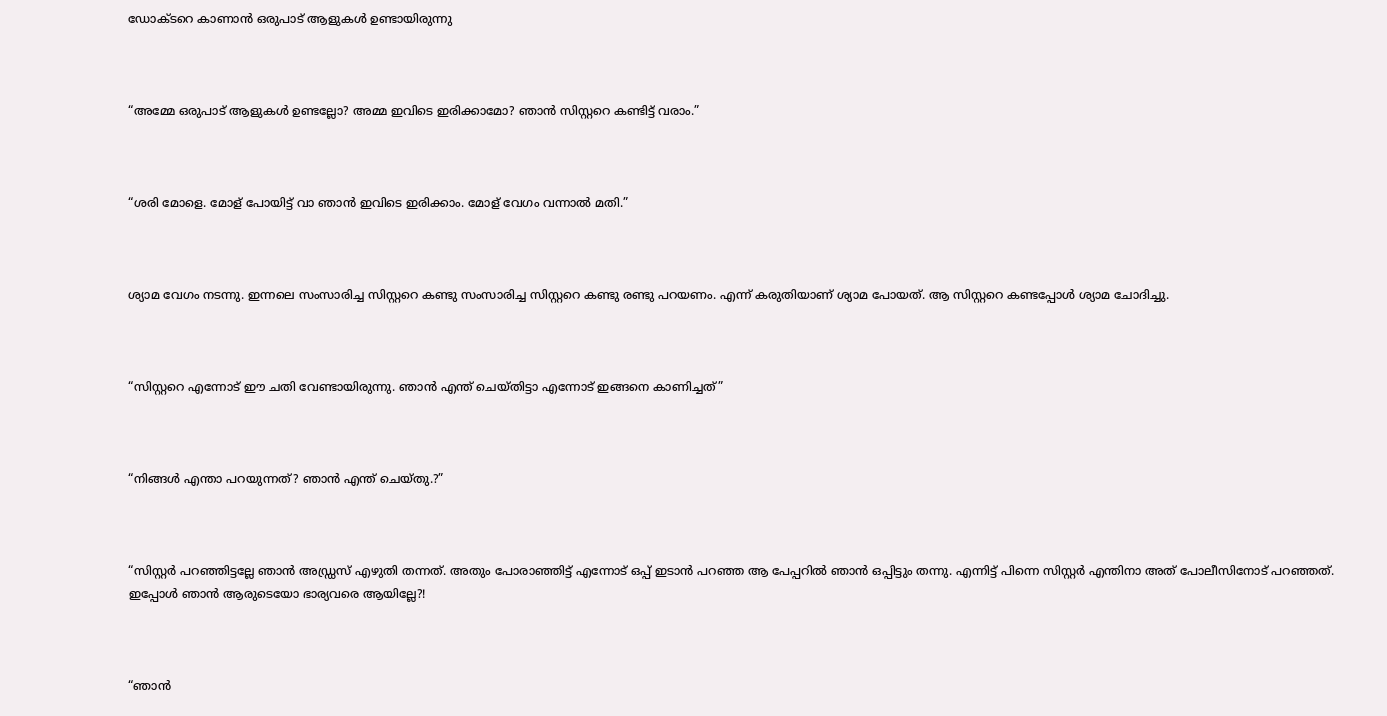ഡോക്ടറെ കാണാൻ ഒരുപാട് ആളുകൾ ഉണ്ടായിരുന്നു



“അമ്മേ ഒരുപാട് ആളുകൾ ഉണ്ടല്ലോ? അമ്മ ഇവിടെ ഇരിക്കാമോ? ഞാൻ സിസ്റ്ററെ കണ്ടിട്ട് വരാം.”



“ശരി മോളെ. മോള് പോയിട്ട് വാ ഞാൻ ഇവിടെ ഇരിക്കാം. മോള് വേഗം വന്നാൽ മതി.”



ശ്യാമ വേഗം നടന്നു. ഇന്നലെ സംസാരിച്ച സിസ്റ്ററെ കണ്ടു സംസാരിച്ച സിസ്റ്ററെ കണ്ടു രണ്ടു പറയണം. എന്ന് കരുതിയാണ് ശ്യാമ പോയത്. ആ സിസ്റ്ററെ കണ്ടപ്പോൾ ശ്യാമ ചോദിച്ചു.



“സിസ്റ്ററെ എന്നോട് ഈ ചതി വേണ്ടായിരുന്നു. ഞാൻ എന്ത് ചെയ്തിട്ടാ എന്നോട് ഇങ്ങനെ കാണിച്ചത്”



“നിങ്ങൾ എന്താ പറയുന്നത്? ഞാൻ എന്ത് ചെയ്തു.?”



“സിസ്റ്റർ പറഞ്ഞിട്ടല്ലേ ഞാൻ അഡ്ഡ്രസ് എഴുതി തന്നത്. അതും പോരാഞ്ഞിട്ട് എന്നോട് ഒപ്പ് ഇടാൻ പറഞ്ഞ ആ പേപ്പറിൽ ഞാൻ ഒപ്പിട്ടും തന്നു. എന്നിട്ട് പിന്നെ സിസ്റ്റർ എന്തിനാ അത് പോലീസിനോട് പറഞ്ഞത്. ഇപ്പോൾ ഞാൻ ആരുടെയോ ഭാര്യവരെ ആയില്ലേ?!



“ഞാൻ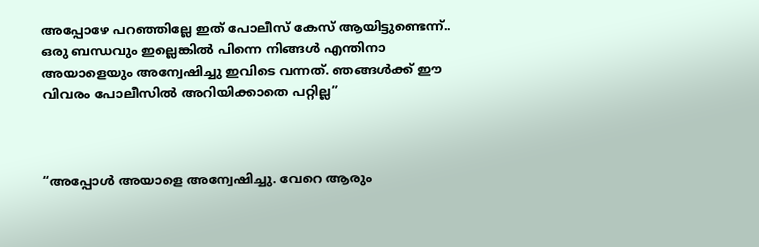അപ്പോഴേ പറഞ്ഞില്ലേ ഇത് പോലീസ് കേസ് ആയിട്ടുണ്ടെന്ന്.. ഒരു ബന്ധവും ഇല്ലെങ്കിൽ പിന്നെ നിങ്ങൾ എന്തിനാ അയാളെയും അന്വേഷിച്ചു ഇവിടെ വന്നത്. ഞങ്ങൾക്ക് ഈ വിവരം പോലീസിൽ അറിയിക്കാതെ പറ്റില്ല”



“അപ്പോൾ അയാളെ അന്വേഷിച്ചു. വേറെ ആരും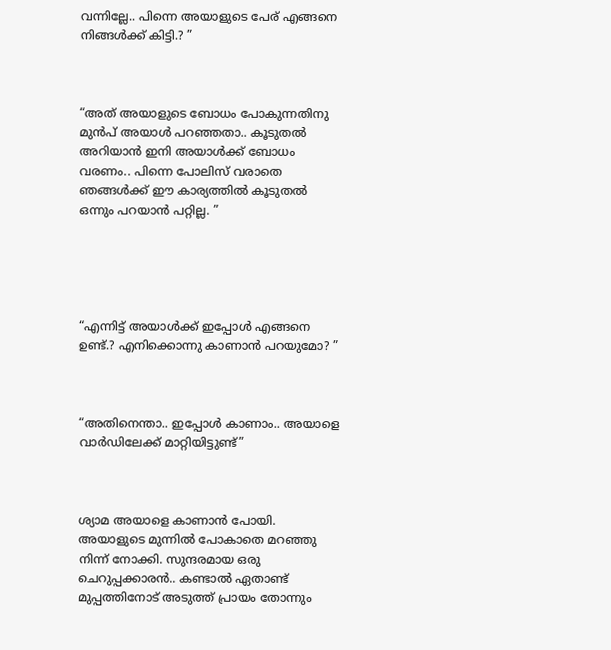വന്നില്ലേ.. പിന്നെ അയാളുടെ പേര് എങ്ങനെ നിങ്ങൾക്ക് കിട്ടി.? ”



“അത് അയാളുടെ ബോധം പോകുന്നതിനു മുൻപ് അയാൾ പറഞ്ഞതാ.. കൂടുതൽ അറിയാൻ ഇനി അയാൾക്ക് ബോധം വരണം.. പിന്നെ പോലിസ് വരാതെ ഞങ്ങൾക്ക് ഈ കാര്യത്തിൽ കൂടുതൽ ഒന്നും പറയാൻ പറ്റില്ല. ”





“എന്നിട്ട് അയാൾക്ക് ഇപ്പോൾ എങ്ങനെ ഉണ്ട്.? എനിക്കൊന്നു കാണാൻ പറയുമോ? ”



“അതിനെന്താ.. ഇപ്പോൾ കാണാം.. അയാളെ വാർഡിലേക്ക് മാറ്റിയിട്ടുണ്ട്”



ശ്യാമ അയാളെ കാണാൻ പോയി. അയാളുടെ മുന്നിൽ പോകാതെ മറഞ്ഞു നിന്ന് നോക്കി. സുന്ദരമായ ഒരു ചെറുപ്പക്കാരൻ.. കണ്ടാൽ ഏതാണ്ട് മുപ്പത്തിനോട് അടുത്ത് പ്രായം തോന്നും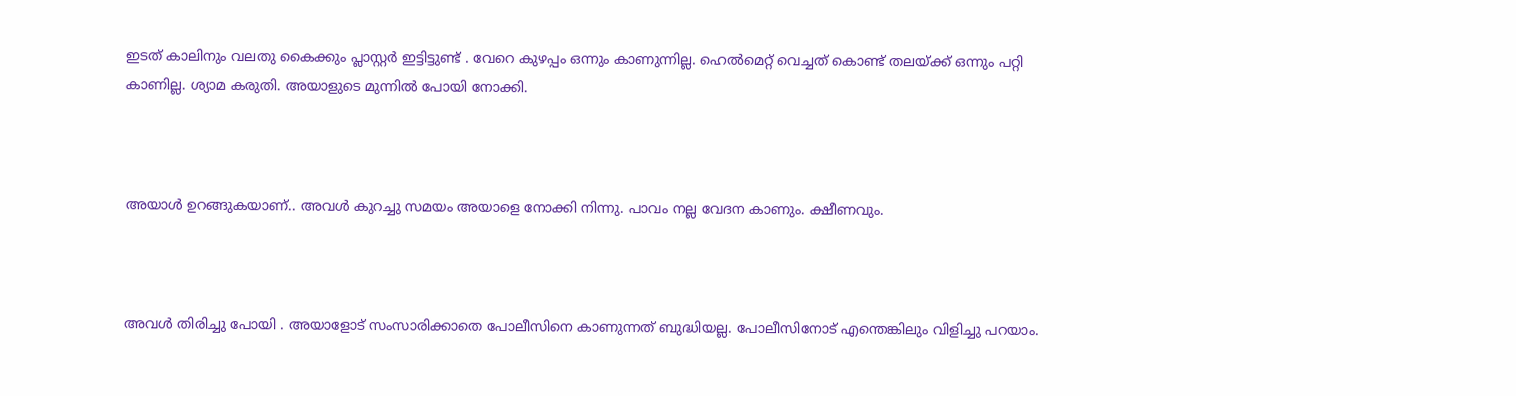ഇടത് കാലിനും വലതു കൈക്കും പ്ലാസ്റ്റർ ഇട്ടിട്ടുണ്ട് . വേറെ കുഴപ്പം ഒന്നും കാണുന്നില്ല. ഹെൽമെറ്റ്‌ വെച്ചത് കൊണ്ട് തലയ്ക്ക് ഒന്നും പറ്റി കാണില്ല. ശ്യാമ കരുതി. അയാളുടെ മുന്നിൽ പോയി നോക്കി.



അയാൾ ഉറങ്ങുകയാണ്.. അവൾ കുറച്ചു സമയം അയാളെ നോക്കി നിന്നു. പാവം നല്ല വേദന കാണും. ക്ഷീണവും.



അവൾ തിരിച്ചു പോയി . അയാളോട് സംസാരിക്കാതെ പോലീസിനെ കാണുന്നത് ബുദ്ധിയല്ല. പോലീസിനോട് എന്തെങ്കിലും വിളിച്ചു പറയാം.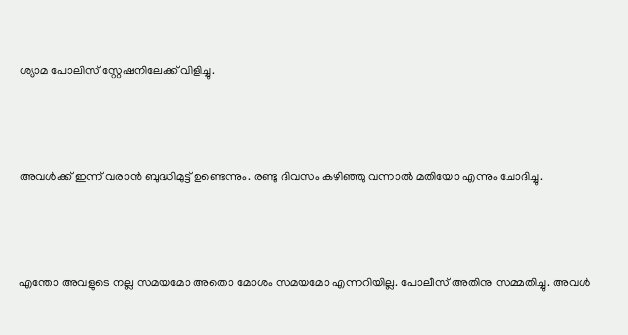ശ്യാമ പോലിസ് സ്റ്റേഷനിലേക്ക് വിളിച്ചു.



അവൾക്ക് ഇന്ന് വരാൻ ബുദ്ധിമുട്ട് ഉണ്ടെന്നും. രണ്ടു ദിവസം കഴിഞ്ഞു വന്നാൽ മതിയോ എന്നും ചോദിച്ചു.



എന്തോ അവളുടെ നല്ല സമയമോ അതൊ മോശം സമയമോ എന്നറിയില്ല. പോലീസ് അതിനു സമ്മതിച്ചു. അവൾ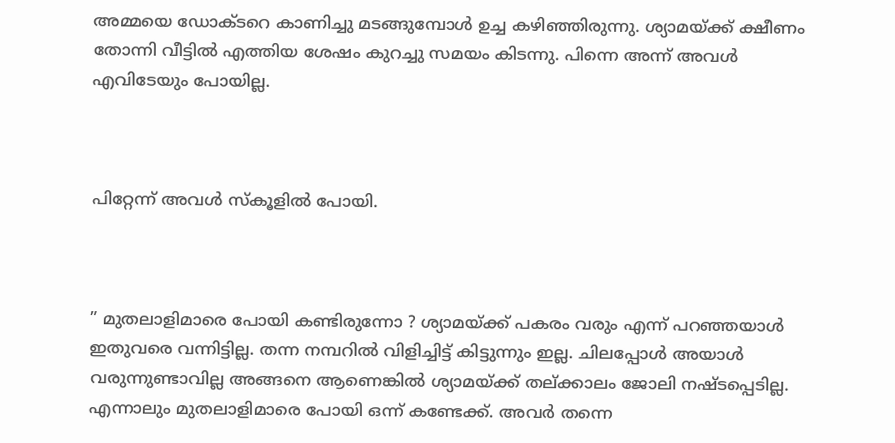അമ്മയെ ഡോക്ടറെ കാണിച്ചു മടങ്ങുമ്പോൾ ഉച്ച കഴിഞ്ഞിരുന്നു. ശ്യാമയ്ക്ക് ക്ഷീണം തോന്നി വീട്ടിൽ എത്തിയ ശേഷം കുറച്ചു സമയം കിടന്നു. പിന്നെ അന്ന് അവൾ എവിടേയും പോയില്ല.



പിറ്റേന്ന് അവൾ സ്കൂളിൽ പോയി.



” മുതലാളിമാരെ പോയി കണ്ടിരുന്നോ ? ശ്യാമയ്ക്ക് പകരം വരും എന്ന് പറഞ്ഞയാൾ ഇതുവരെ വന്നിട്ടില്ല. തന്ന നമ്പറിൽ വിളിച്ചിട്ട് കിട്ടുന്നും ഇല്ല. ചിലപ്പോൾ അയാൾ വരുന്നുണ്ടാവില്ല അങ്ങനെ ആണെങ്കിൽ ശ്യാമയ്ക്ക് തല്ക്കാലം ജോലി നഷ്ടപ്പെടില്ല. എന്നാലും മുതലാളിമാരെ പോയി ഒന്ന് കണ്ടേക്ക്. അവർ തന്നെ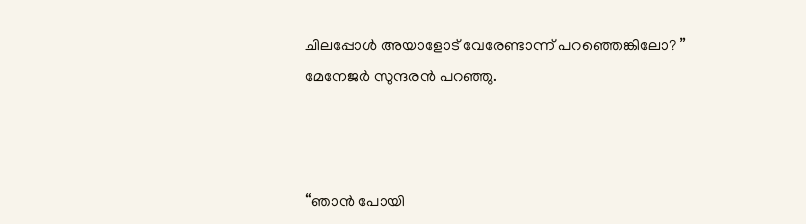ചിലപ്പോൾ അയാളോട് വേരേണ്ടാന്ന് പറഞ്ഞെങ്കിലോ? ” മേനേജർ സുന്ദരൻ പറഞ്ഞു.



“ഞാൻ പോയി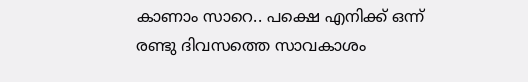കാണാം സാറെ.. പക്ഷെ എനിക്ക് ഒന്ന് രണ്ടു ദിവസത്തെ സാവകാശം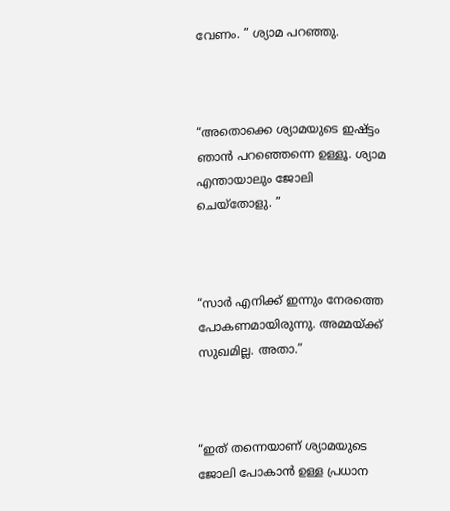വേണം. ” ശ്യാമ പറഞ്ഞു.



“അതൊക്കെ ശ്യാമയുടെ ഇഷ്ട്ടം ഞാൻ പറഞ്ഞെന്നെ ഉള്ളൂ. ശ്യാമ എന്തായാലും ജോലി ചെയ്തോളു. ”



“സാർ എനിക്ക് ഇന്നും നേരത്തെ പോകണമായിരുന്നു. അമ്മയ്ക്ക് സുഖമില്ല. അതാ.”



“ഇത് തന്നെയാണ് ശ്യാമയുടെ ജോലി പോകാൻ ഉള്ള പ്രധാന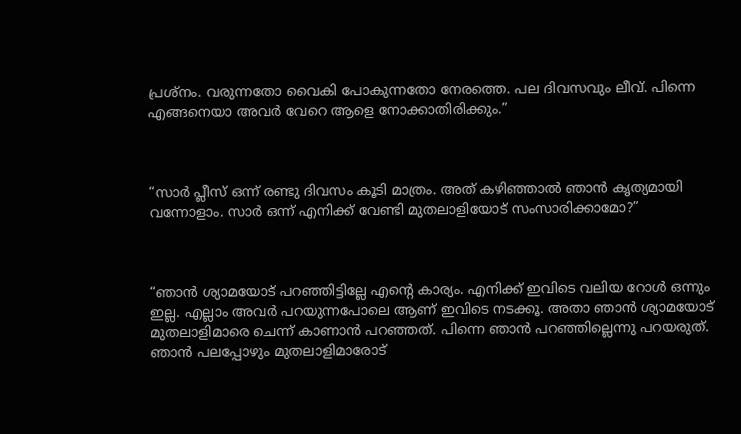പ്രശ്നം. വരുന്നതോ വൈകി പോകുന്നതോ നേരത്തെ. പല ദിവസവും ലീവ്. പിന്നെ എങ്ങനെയാ അവർ വേറെ ആളെ നോക്കാതിരിക്കും.”



“സാർ പ്ലീസ് ഒന്ന് രണ്ടു ദിവസം കൂടി മാത്രം. അത് കഴിഞ്ഞാൽ ഞാൻ കൃത്യമായി വന്നോളാം. സാർ ഒന്ന് എനിക്ക് വേണ്ടി മുതലാളിയോട് സംസാരിക്കാമോ?”



“ഞാൻ ശ്യാമയോട് പറഞ്ഞിട്ടില്ലേ എന്റെ കാര്യം. എനിക്ക് ഇവിടെ വലിയ റോൾ ഒന്നും ഇല്ല. എല്ലാം അവർ പറയുന്നപോലെ ആണ് ഇവിടെ നടക്കൂ. അതാ ഞാൻ ശ്യാമയോട് മുതലാളിമാരെ ചെന്ന് കാണാൻ പറഞ്ഞത്. പിന്നെ ഞാൻ പറഞ്ഞില്ലെന്നു പറയരുത്. ഞാൻ പലപ്പോഴും മുതലാളിമാരോട്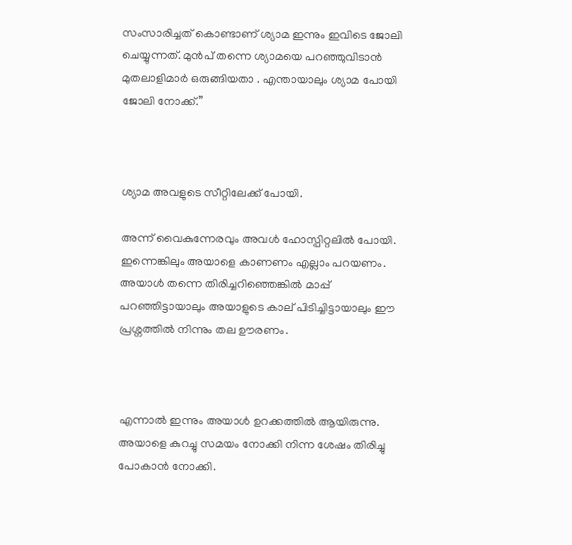സംസാരിച്ചത് കൊണ്ടാണ് ശ്യാമ ഇന്നും ഇവിടെ ജോലി ചെയ്യുന്നത്. മുൻപ് തന്നെ ശ്യാമയെ പറഞ്ഞുവിടാൻ മുതലാളിമാർ ഒരുങ്ങിയതാ . എന്തായാലും ശ്യാമ പോയി ജോലി നോക്ക്.”



ശ്യാമ അവളുടെ സീറ്റിലേക്ക് പോയി.

അന്ന് വൈകുന്നേരവും അവൾ ഹോസ്പിറ്റലിൽ പോയി. ഇന്നെങ്കിലും അയാളെ കാണണം എല്ലാം പറയണം. അയാൾ തന്നെ തിരിച്ചറിഞ്ഞെങ്കിൽ മാപ്പ് പറഞ്ഞിട്ടായാലും അയാളുടെ കാല് പിടിച്ചിട്ടായാലും ഈ പ്രശ്നത്തിൽ നിന്നും തല ഊരണം.



എന്നാൽ ഇന്നും അയാൾ ഉറക്കത്തിൽ ആയിരുന്നു. അയാളെ കുറച്ചു സമയം നോക്കി നിന്ന ശേഷം തിരിച്ചു പോകാൻ നോക്കി.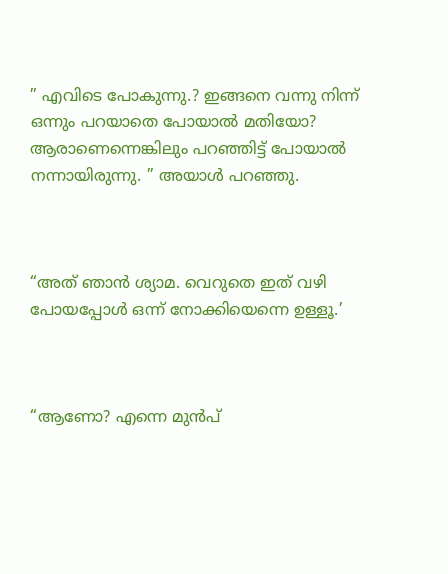” എവിടെ പോകുന്നു.? ഇങ്ങനെ വന്നു നിന്ന് ഒന്നും പറയാതെ പോയാൽ മതിയോ? ആരാണെന്നെങ്കിലും പറഞ്ഞിട്ട് പോയാൽ നന്നായിരുന്നു. ” അയാൾ പറഞ്ഞു.



“അത് ഞാൻ ശ്യാമ. വെറുതെ ഇത് വഴി പോയപ്പോൾ ഒന്ന് നോക്കിയെന്നെ ഉള്ളൂ.’



“ആണോ? എന്നെ മുൻപ്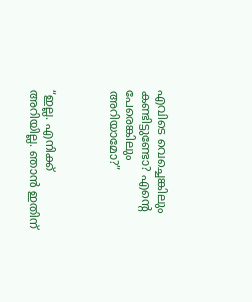എവിടെ വെച്ചെങ്കിലും കണ്ടിട്ടുണ്ടോ? എന്റെ പേരെങ്കിലും അറിയാമോ?”



“ഇല്ല. എനിക്ക് അറിയില്ല. ഞാൻ ഇതിന്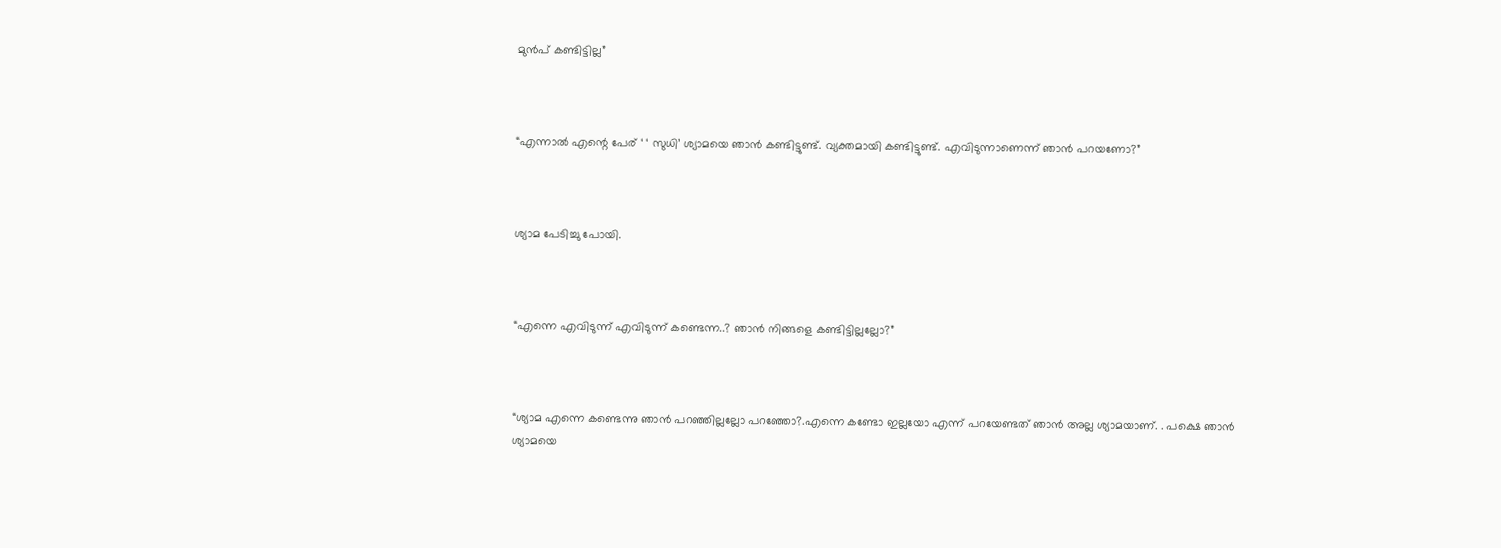മുൻപ് കണ്ടിട്ടില്ല”



“എന്നാൽ എന്റെ പേര് ‘ ‘ സുധി’ ശ്യാമയെ ഞാൻ കണ്ടിട്ടുണ്ട്. വ്യക്തമായി കണ്ടിട്ടുണ്ട്. എവിടുന്നാണെന്ന് ഞാൻ പറയണോ?”



ശ്യാമ പേടിച്ചു പോയി.



“എന്നെ എവിടുന്ന് എവിടുന്ന് കണ്ടെന്ന..? ഞാൻ നിങ്ങളെ കണ്ടിട്ടില്ലല്ലോ?”



“ശ്യാമ എന്നെ കണ്ടെന്നു ഞാൻ പറഞ്ഞില്ലല്ലോ പറഞ്ഞോ?.എന്നെ കണ്ടോ ഇല്ലയോ എന്ന് പറയേണ്ടത് ഞാൻ അല്ല ശ്യാമയാണ്. . പക്ഷെ ഞാൻ ശ്യാമയെ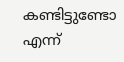കണ്ടിട്ടുണ്ടോ എന്ന്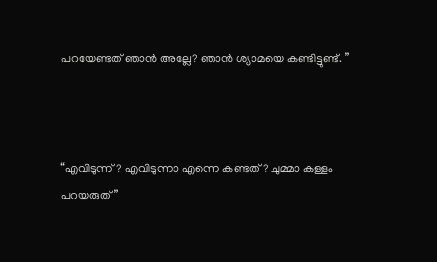പറയേണ്ടത് ഞാൻ അല്ലേ? ഞാൻ ശ്യാമയെ കണ്ടിട്ടുണ്ട്. ”



“എവിടുന്ന് ? എവിടുന്നാ എന്നെ കണ്ടത്? ചുമ്മാ കള്ളം പറയരുത്”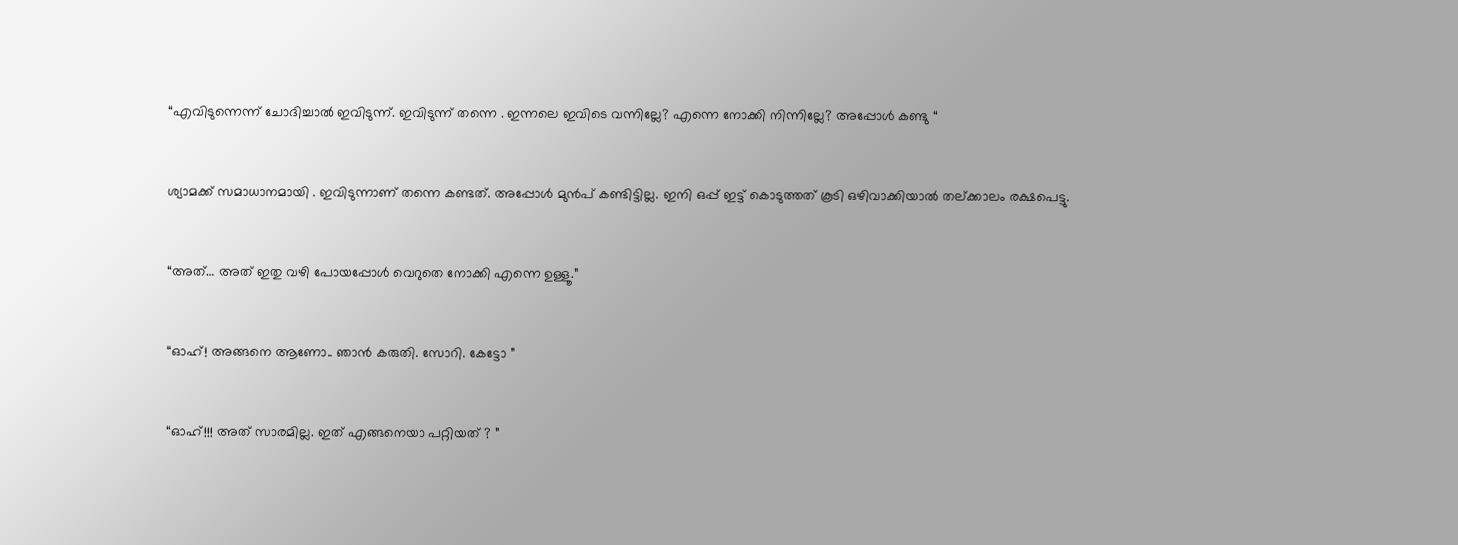“എവിടുന്നെന്ന് ചോദിച്ചാൽ ഇവിടുന്ന്. ഇവിടുന്ന് തന്നെ . ഇന്നലെ ഇവിടെ വന്നില്ലേ? എന്നെ നോക്കി നിന്നില്ലേ? അപ്പോൾ കണ്ടു “



ശ്യാമക്ക്‌ സമാധാനമായി . ഇവിടുന്നാണ് തന്നെ കണ്ടത്. അപ്പോൾ മുൻപ് കണ്ടിട്ടില്ല. ഇനി ഒപ്പ് ഇട്ട് കൊടുത്തത് കൂടി ഒഴിവാക്കിയാൽ തല്ക്കാലം രക്ഷപെട്ടു.



“അത്… അത് ഇതു വഴി പോയപ്പോൾ വെറുതെ നോക്കി എന്നെ ഉള്ളൂ.”



“ഓഹ്! അങ്ങനെ ആണോ.. ഞാൻ കരുതി. സോറി. കേട്ടോ ”



“ഓഹ്!!! അത് സാരമില്ല. ഇത് എങ്ങനെയാ പറ്റിയത് ? ”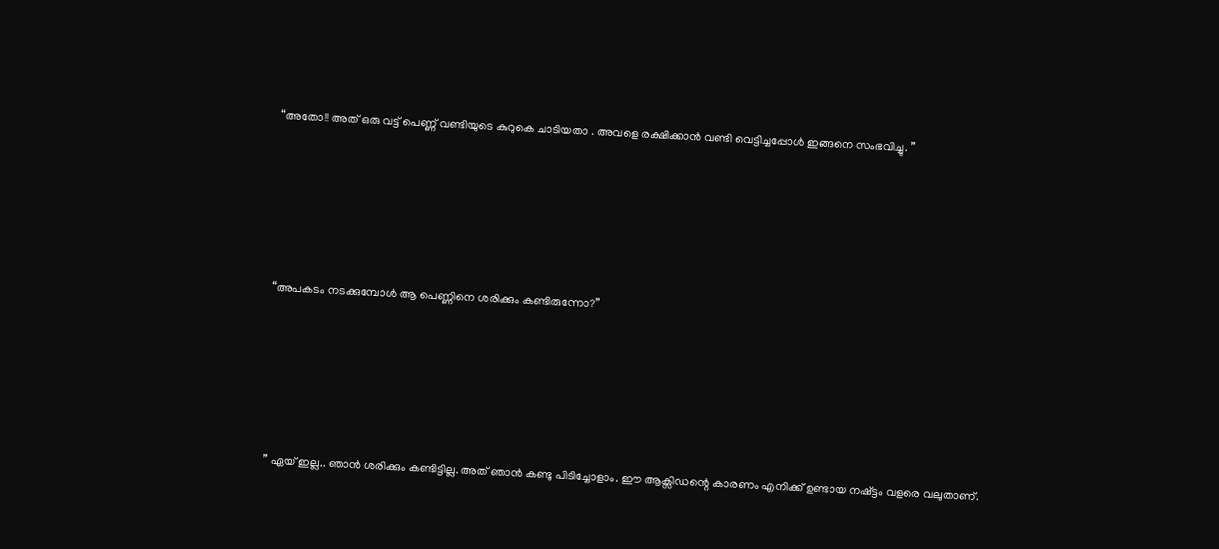“അതോ!! അത് ഒരു വട്ട് പെണ്ണ് വണ്ടിയുടെ കുറുകെ ചാടിയതാ . അവളെ രക്ഷിക്കാൻ വണ്ടി വെട്ടിച്ചപ്പോൾ ഇങ്ങനെ സംഭവിച്ചു. ”





“അപകടം നടക്കുമ്പോൾ ആ പെണ്ണിനെ ശരിക്കും കണ്ടിരുന്നോ?”





” ഏയ്‌ ഇല്ല.. ഞാൻ ശരിക്കും കണ്ടിട്ടില്ല. അത് ഞാൻ കണ്ടു പിടിച്ചോളാം. ഈ ആക്സിഡന്റെ കാരണം എനിക്ക് ഉണ്ടായ നഷ്ട്ടം വളരെ വലുതാണ്.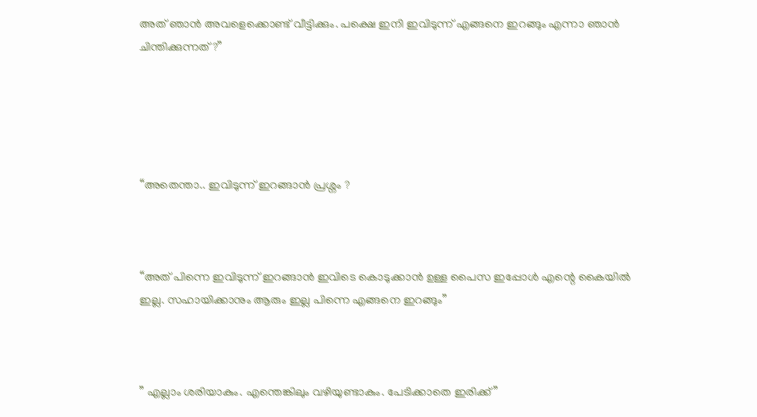അത് ഞാൻ അവളെക്കൊണ്ട് വീട്ടിക്കും. പക്ഷെ ഇനി ഇവിടുന്ന് എങ്ങനെ ഇറങ്ങും എന്നാ ഞാൻ ചിന്തിക്കുന്നത്?”





“അതെന്താ.. ഇവിടുന്ന് ഇറങ്ങാൻ പ്രശ്നം ?



“അത് പിന്നെ ഇവിടുന്ന് ഇറങ്ങാൻ ഇവിടെ കൊടുക്കാൻ ഉള്ള പൈസ ഇപ്പോൾ എന്റെ കൈയിൽ ഇല്ല. സഹായിക്കാനും ആരും ഇല്ല പിന്നെ എങ്ങനെ ഇറങ്ങും”



” എല്ലാം ശരിയാകും. എന്തെങ്കിലും വഴിയുണ്ടാകും. പേടിക്കാതെ ഇരിക്ക് ”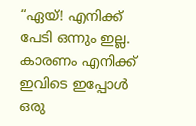“ഏയ്‌! എനിക്ക് പേടി ഒന്നും ഇല്ല. കാരണം എനിക്ക് ഇവിടെ ഇപ്പോൾ ഒരു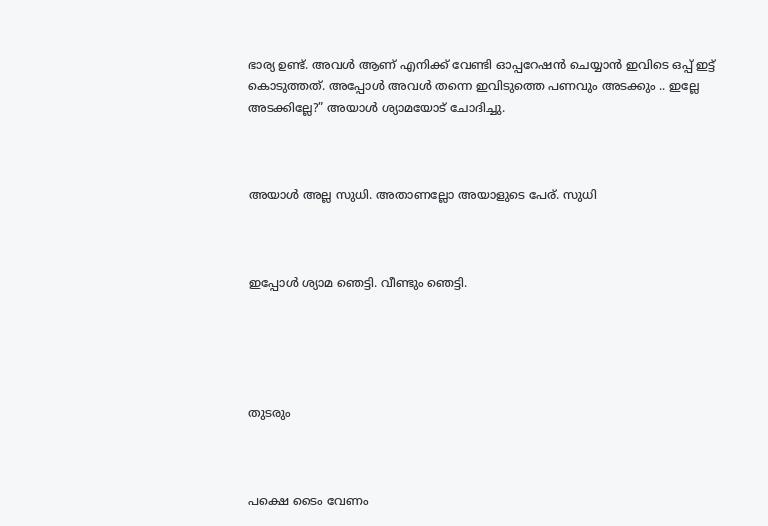ഭാര്യ ഉണ്ട്. അവൾ ആണ് എനിക്ക് വേണ്ടി ഓപ്പറേഷൻ ചെയ്യാൻ ഇവിടെ ഒപ്പ് ഇട്ട് കൊടുത്തത്. അപ്പോൾ അവൾ തന്നെ ഇവിടുത്തെ പണവും അടക്കും .. ഇല്ലേ അടക്കില്ലേ?” അയാൾ ശ്യാമയോട് ചോദിച്ചു.



അയാൾ അല്ല സുധി. അതാണല്ലോ അയാളുടെ പേര്. സുധി



ഇപ്പോൾ ശ്യാമ ഞെട്ടി. വീണ്ടും ഞെട്ടി.





തുടരും



പക്ഷെ ടൈം വേണം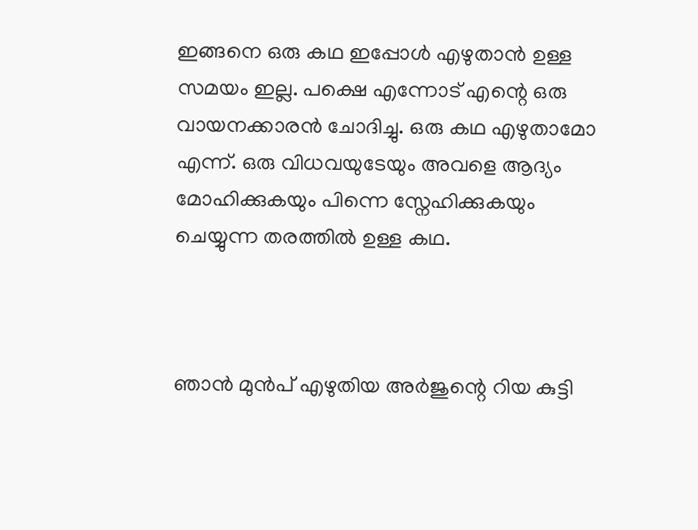ഇങ്ങനെ ഒരു കഥ ഇപ്പോൾ എഴുതാൻ ഉള്ള സമയം ഇല്ല. പക്ഷെ എന്നോട് എന്റെ ഒരു വായനക്കാരൻ ചോദിച്ചു. ഒരു കഥ എഴുതാമോ എന്ന്. ഒരു വിധവയുടേയും അവളെ ആദ്യം മോഹിക്കുകയും പിന്നെ സ്നേഹിക്കുകയും ചെയ്യുന്ന തരത്തിൽ ഉള്ള കഥ.



ഞാൻ മുൻപ് എഴുതിയ അർജുന്റെ റിയ കുട്ടി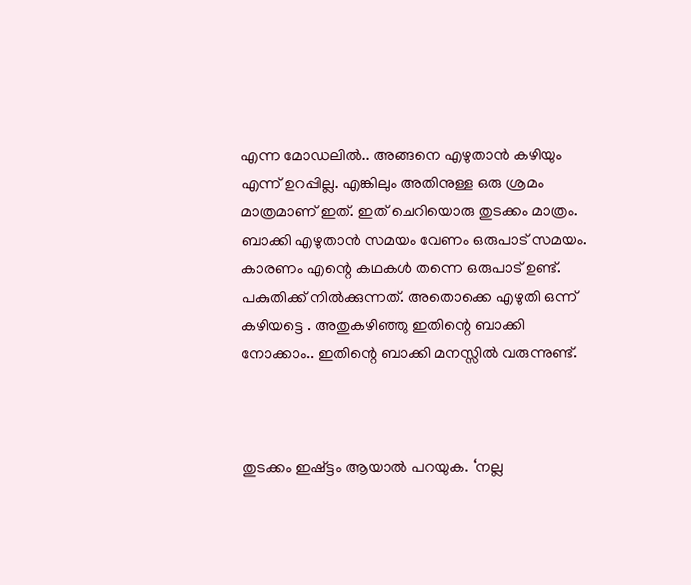എന്ന മോഡലിൽ.. അങ്ങനെ എഴുതാൻ കഴിയും എന്ന് ഉറപ്പില്ല. എങ്കിലും അതിനുള്ള ഒരു ശ്രമം മാത്രമാണ് ഇത്. ഇത് ചെറിയൊരു തുടക്കം മാത്രം. ബാക്കി എഴുതാൻ സമയം വേണം ഒരുപാട് സമയം. കാരണം എന്റെ കഥകൾ തന്നെ ഒരുപാട് ഉണ്ട്. പകുതിക്ക് നിൽക്കുന്നത്. അതൊക്കെ എഴുതി ഒന്ന് കഴിയട്ടെ . അതുകഴിഞ്ഞു ഇതിന്റെ ബാക്കി നോക്കാം.. ഇതിന്റെ ബാക്കി മനസ്സിൽ വരുന്നുണ്ട്.



തുടക്കം ഇഷ്ട്ടം ആയാൽ പറയുക. ‘നല്ല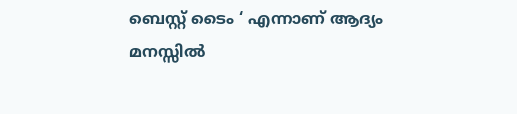ബെസ്റ്റ് ടൈം ‘ എന്നാണ് ആദ്യം മനസ്സിൽ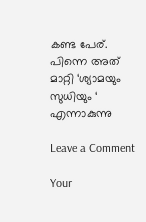കണ്ട പേര്. പിന്നെ അത് മാറ്റി ‘ശ്യാമയും സുധിയും ‘ എന്നാകുന്നു

Leave a Comment

Your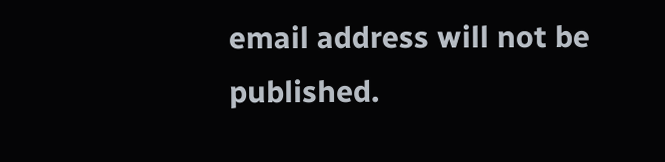email address will not be published.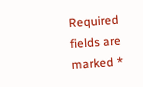Required fields are marked *